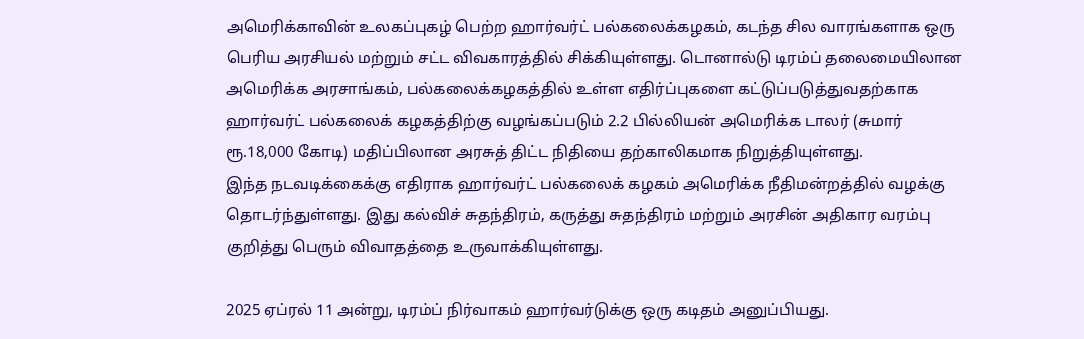அமெரிக்காவின் உலகப்புகழ் பெற்ற ஹார்வர்ட் பல்கலைக்கழகம், கடந்த சில வாரங்களாக ஒரு பெரிய அரசியல் மற்றும் சட்ட விவகாரத்தில் சிக்கியுள்ளது. டொனால்டு டிரம்ப் தலைமையிலான அமெரிக்க அரசாங்கம், பல்கலைக்கழகத்தில் உள்ள எதிர்ப்புகளை கட்டுப்படுத்துவதற்காக ஹார்வர்ட் பல்கலைக் கழகத்திற்கு வழங்கப்படும் 2.2 பில்லியன் அமெரிக்க டாலர் (சுமார் ரூ.18,000 கோடி) மதிப்பிலான அரசுத் திட்ட நிதியை தற்காலிகமாக நிறுத்தியுள்ளது.
இந்த நடவடிக்கைக்கு எதிராக ஹார்வர்ட் பல்கலைக் கழகம் அமெரிக்க நீதிமன்றத்தில் வழக்கு தொடர்ந்துள்ளது. இது கல்விச் சுதந்திரம், கருத்து சுதந்திரம் மற்றும் அரசின் அதிகார வரம்பு குறித்து பெரும் விவாதத்தை உருவாக்கியுள்ளது.

2025 ஏப்ரல் 11 அன்று, டிரம்ப் நிர்வாகம் ஹார்வர்டுக்கு ஒரு கடிதம் அனுப்பியது.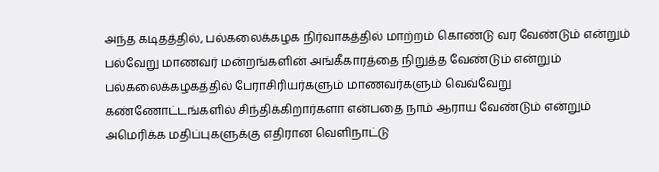அந்த கடிதத்தில், பல்கலைக்கழக நிர்வாகத்தில் மாற்றம் கொண்டு வர வேண்டும் என்றும் பல்வேறு மாணவர் மன்றங்களின் அங்கீகாரத்தை நிறுத்த வேண்டும் என்றும் பல்கலைக்கழகத்தில் பேராசிரியர்களும் மாணவர்களும் வெவ்வேறு கண்ணோட்டங்களில் சிந்திக்கிறார்களா என்பதை நாம் ஆராய வேண்டும் என்றும் அமெரிக்க மதிப்புகளுக்கு எதிரான வெளிநாட்டு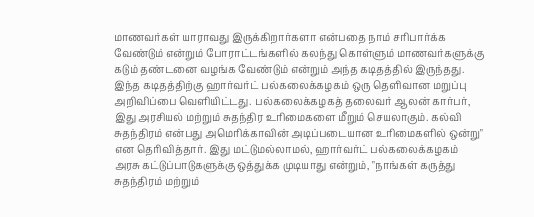மாணவர்கள் யாராவது இருக்கிறார்களா என்பதை நாம் சரிபார்க்க வேண்டும் என்றும் போராட்டங்களில் கலந்து கொள்ளும் மாணவர்களுக்கு கடும் தண்டனை வழங்க வேண்டும் என்றும் அந்த கடிதத்தில் இருந்தது.
இந்த கடிதத்திற்கு ஹார்வர்ட் பல்கலைக்கழகம் ஒரு தெளிவான மறுப்பு அறிவிப்பை வெளியிட்டது. பல்கலைக்கழகத் தலைவர் ஆலன் கார்பர், இது அரசியல் மற்றும் சுதந்திர உரிமைகளை மீறும் செயலாகும். கல்வி சுதந்திரம் என்பது அமெரிக்காவின் அடிப்படையான உரிமைகளில் ஒன்று" என தெரிவித்தார். இது மட்டுமல்லாமல், ஹார்வர்ட் பல்கலைக்கழகம் அரசு கட்டுப்பாடுகளுக்கு ஒத்துக்க முடியாது என்றும், "நாங்கள் கருத்து சுதந்திரம் மற்றும்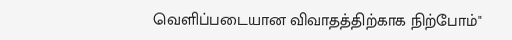வெளிப்படையான விவாதத்திற்காக நிற்போம்"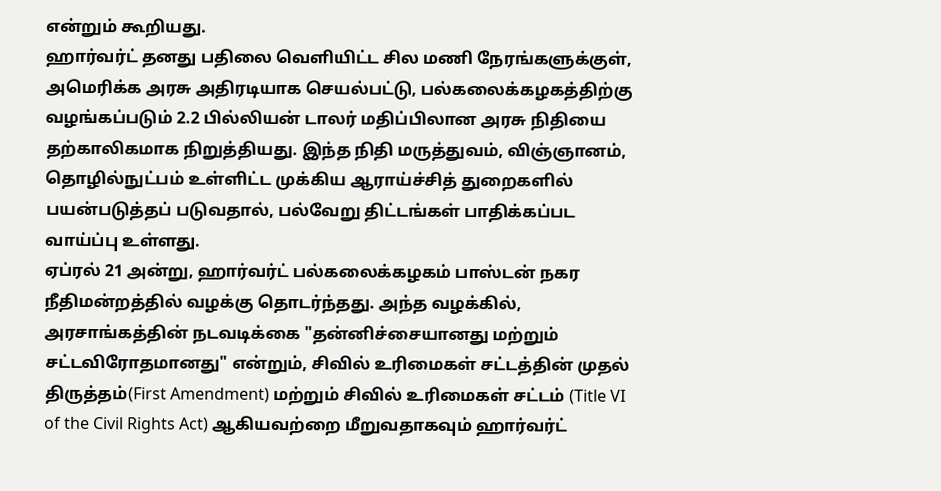என்றும் கூறியது.
ஹார்வர்ட் தனது பதிலை வெளியிட்ட சில மணி நேரங்களுக்குள், அமெரிக்க அரசு அதிரடியாக செயல்பட்டு, பல்கலைக்கழகத்திற்கு வழங்கப்படும் 2.2 பில்லியன் டாலர் மதிப்பிலான அரசு நிதியை தற்காலிகமாக நிறுத்தியது. இந்த நிதி மருத்துவம், விஞ்ஞானம், தொழில்நுட்பம் உள்ளிட்ட முக்கிய ஆராய்ச்சித் துறைகளில் பயன்படுத்தப் படுவதால், பல்வேறு திட்டங்கள் பாதிக்கப்பட வாய்ப்பு உள்ளது.
ஏப்ரல் 21 அன்று, ஹார்வர்ட் பல்கலைக்கழகம் பாஸ்டன் நகர நீதிமன்றத்தில் வழக்கு தொடர்ந்தது. அந்த வழக்கில், அரசாங்கத்தின் நடவடிக்கை "தன்னிச்சையானது மற்றும் சட்டவிரோதமானது" என்றும், சிவில் உரிமைகள் சட்டத்தின் முதல் திருத்தம்(First Amendment) மற்றும் சிவில் உரிமைகள் சட்டம் (Title VI of the Civil Rights Act) ஆகியவற்றை மீறுவதாகவும் ஹார்வர்ட்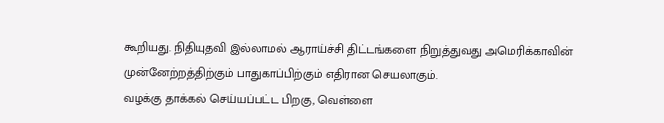கூறியது. நிதியுதவி இல்லாமல் ஆராய்ச்சி திட்டங்களை நிறுத்துவது அமெரிக்காவின் முன்னேற்றத்திற்கும் பாதுகாப்பிற்கும் எதிரான செயலாகும்.
வழக்கு தாக்கல் செய்யப்பட்ட பிறகு, வெள்ளை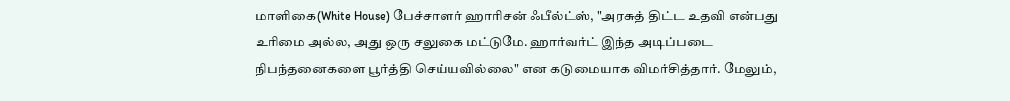மாளிகை(White House) பேச்சாளர் ஹாரிசன் ஃபீல்ட்ஸ், "அரசுத் திட்ட உதவி என்பது உரிமை அல்ல, அது ஒரு சலுகை மட்டுமே. ஹார்வர்ட் இந்த அடிப்படை நிபந்தனைகளை பூர்த்தி செய்யவில்லை" என கடுமையாக விமர்சித்தார். மேலும்,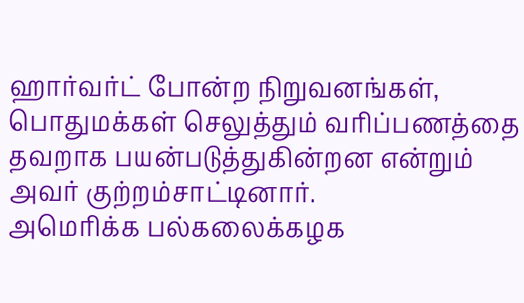ஹார்வர்ட் போன்ற நிறுவனங்கள், பொதுமக்கள் செலுத்தும் வரிப்பணத்தை தவறாக பயன்படுத்துகின்றன என்றும் அவர் குற்றம்சாட்டினார்.
அமெரிக்க பல்கலைக்கழக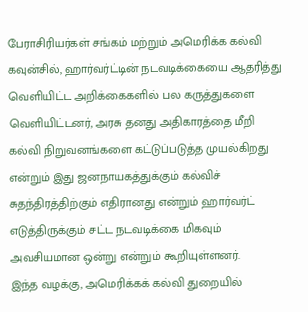பேராசிரியர்கள் சங்கம் மற்றும் அமெரிக்க கல்வி கவுன்சில், ஹார்வர்ட்டின் நடவடிக்கையை ஆதரித்து வெளியிட்ட அறிக்கைகளில் பல கருத்துகளை வெளியிட்டனர், அரசு தனது அதிகாரத்தை மீறி கல்வி நிறுவனங்களை கட்டுப்படுத்த முயல்கிறது என்றும் இது ஜனநாயகத்துக்கும் கல்விச் சுதந்திரத்திற்கும் எதிரானது என்றும் ஹார்வர்ட் எடுத்திருக்கும் சட்ட நடவடிக்கை மிகவும் அவசியமான ஒன்று என்றும் கூறியுள்ளனர்.
இந்த வழக்கு, அமெரிக்கக் கல்வி துறையில்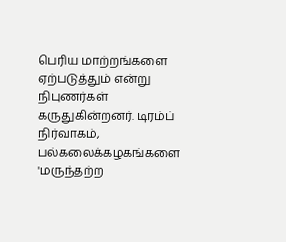பெரிய மாற்றங்களை ஏற்படுத்தும் என்று நிபுணர்கள் கருதுகின்றனர். டிரம்ப் நிர்வாகம், பல்கலைக்கழகங்களை 'மருந்தற்ற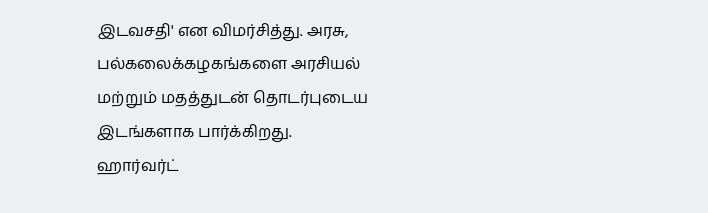இடவசதி' என விமர்சித்து. அரசு, பல்கலைக்கழகங்களை அரசியல் மற்றும் மதத்துடன் தொடர்புடைய இடங்களாக பார்க்கிறது.
ஹார்வர்ட்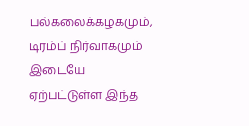பல்கலைக்கழகமும், டிரம்ப் நிர்வாகமும் இடையே ஏற்பட்டுள்ள இந்த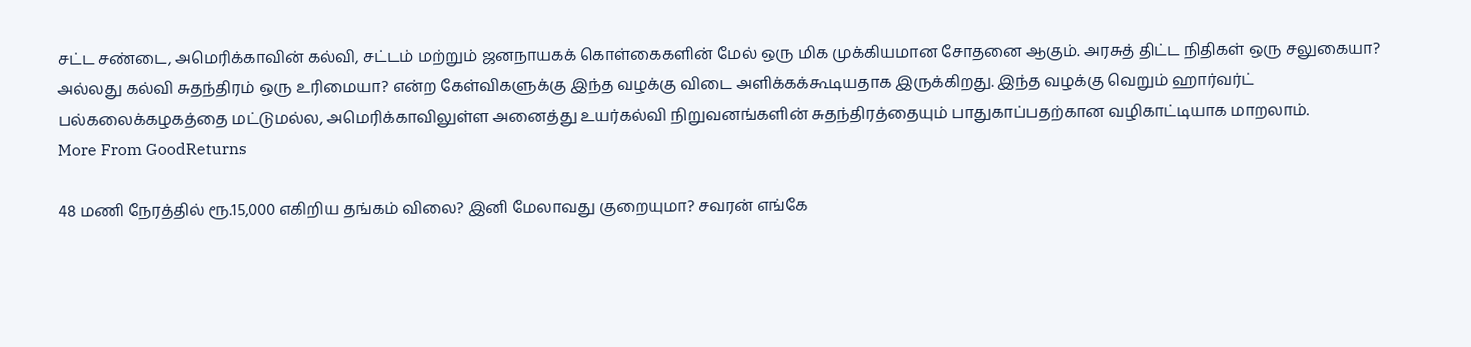சட்ட சண்டை, அமெரிக்காவின் கல்வி, சட்டம் மற்றும் ஜனநாயகக் கொள்கைகளின் மேல் ஒரு மிக முக்கியமான சோதனை ஆகும். அரசுத் திட்ட நிதிகள் ஒரு சலுகையா? அல்லது கல்வி சுதந்திரம் ஒரு உரிமையா? என்ற கேள்விகளுக்கு இந்த வழக்கு விடை அளிக்கக்கூடியதாக இருக்கிறது. இந்த வழக்கு வெறும் ஹார்வர்ட் பல்கலைக்கழகத்தை மட்டுமல்ல, அமெரிக்காவிலுள்ள அனைத்து உயர்கல்வி நிறுவனங்களின் சுதந்திரத்தையும் பாதுகாப்பதற்கான வழிகாட்டியாக மாறலாம்.
More From GoodReturns

48 மணி நேரத்தில் ரூ.15,000 எகிறிய தங்கம் விலை? இனி மேலாவது குறையுமா? சவரன் எங்கே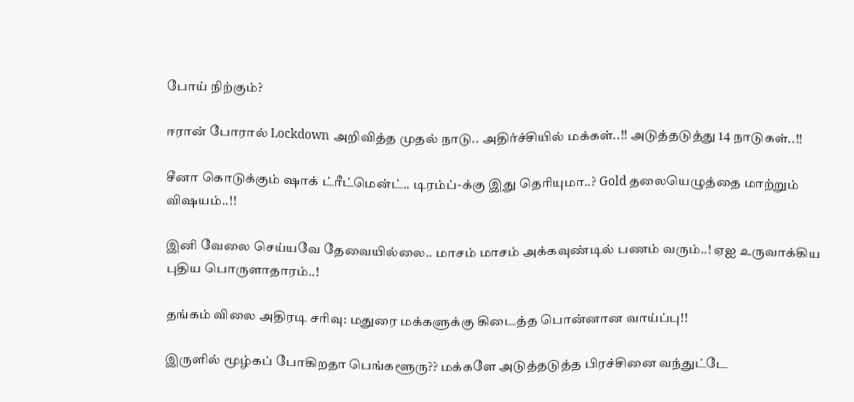போய் நிற்கும்?

ஈரான் போரால் Lockdown அறிவித்த முதல் நாடு.. அதிர்ச்சியில் மக்கள்..!! அடுத்தடுத்து 14 நாடுகள்..!!

சீனா கொடுக்கும் ஷாக் ட்ரீட்மென்ட்.. டிரம்ப்-க்கு இது தெரியுமா..? Gold தலையெழுத்தை மாற்றும் விஷயம்..!!

இனி வேலை செய்யவே தேவையில்லை.. மாசம் மாசம் அக்கவுண்டில் பணம் வரும்..! ஏஐ உருவாக்கிய புதிய பொருளாதாரம்..!

தங்கம் விலை அதிரடி சரிவு: மதுரை மக்களுக்கு கிடைத்த பொன்னான வாய்ப்பு!!

இருளில் மூழ்கப் போகிறதா பெங்களூரு?? மக்களே அடுத்தடுத்த பிரச்சினை வந்துட்டே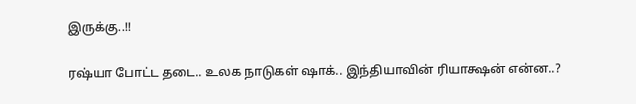இருக்கு..!!

ரஷ்யா போட்ட தடை.. உலக நாடுகள் ஷாக்.. இந்தியாவின் ரியாக்ஷன் என்ன..?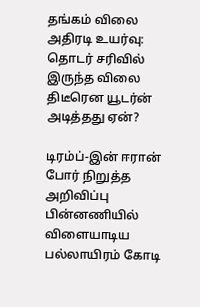தங்கம் விலை அதிரடி உயர்வு: தொடர் சரிவில் இருந்த விலை திடீரென யூடர்ன் அடித்தது ஏன்?

டிரம்ப்-இன் ஈரான் போர் நிறுத்த அறிவிப்பு பின்னணியில் விளையாடிய பல்லாயிரம் கோடி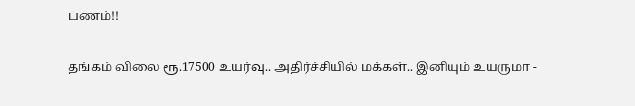பணம்!!

தங்கம் விலை ரூ.17500 உயர்வு.. அதிர்ச்சியில் மக்கள்.. இனியும் உயருமா -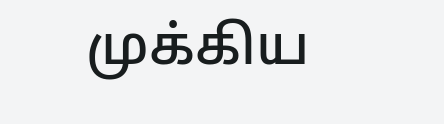முக்கிய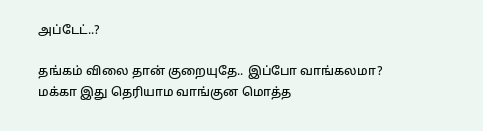அப்டேட்..?

தங்கம் விலை தான் குறையுதே.. இப்போ வாங்கலமா? மக்கா இது தெரியாம வாங்குன மொத்த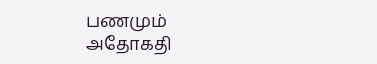பணமும் அதோகதி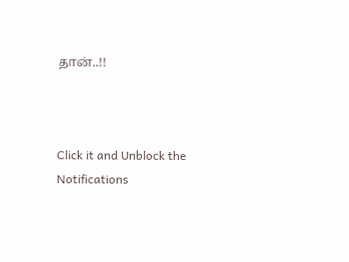தான்..!!



Click it and Unblock the Notifications